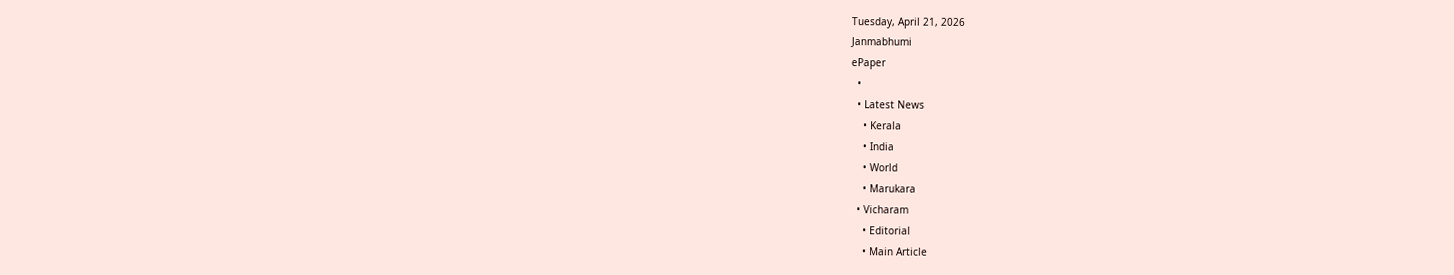Tuesday, April 21, 2026
Janmabhumi
ePaper
  •
  • Latest News
    • Kerala
    • India
    • World
    • Marukara
  • Vicharam
    • Editorial
    • Main Article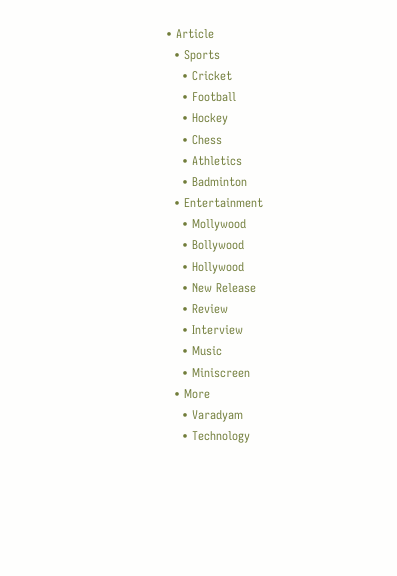• Article
  • Sports
    • Cricket
    • Football
    • Hockey
    • Chess
    • Athletics
    • Badminton
  • Entertainment
    • Mollywood
    • Bollywood
    • Hollywood
    • New Release
    • Review
    • Interview
    • Music
    • Miniscreen
  • More
    • Varadyam
    • Technology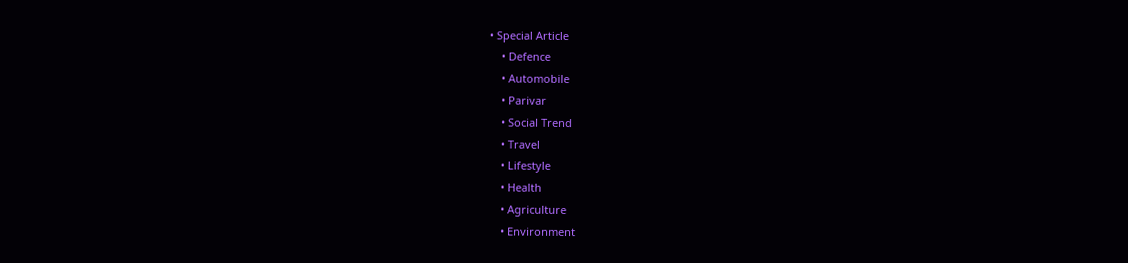• Special Article
    • Defence
    • Automobile
    • Parivar
    • Social Trend
    • Travel
    • Lifestyle
    • Health
    • Agriculture
    • Environment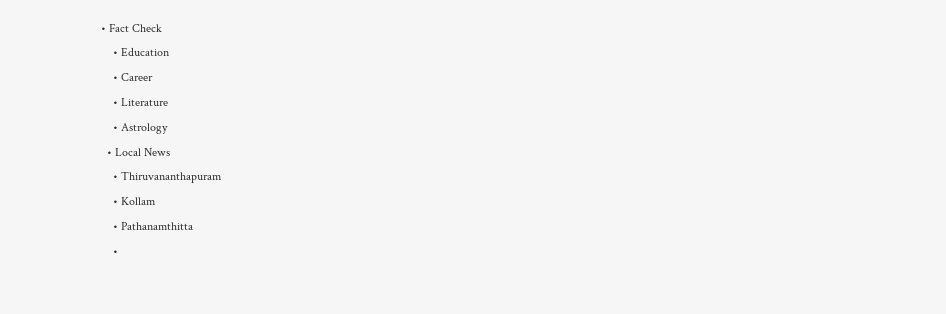• Fact Check
    • Education
    • Career
    • Literature
    • Astrology
  • Local News
    • Thiruvananthapuram
    • Kollam
    • Pathanamthitta
    •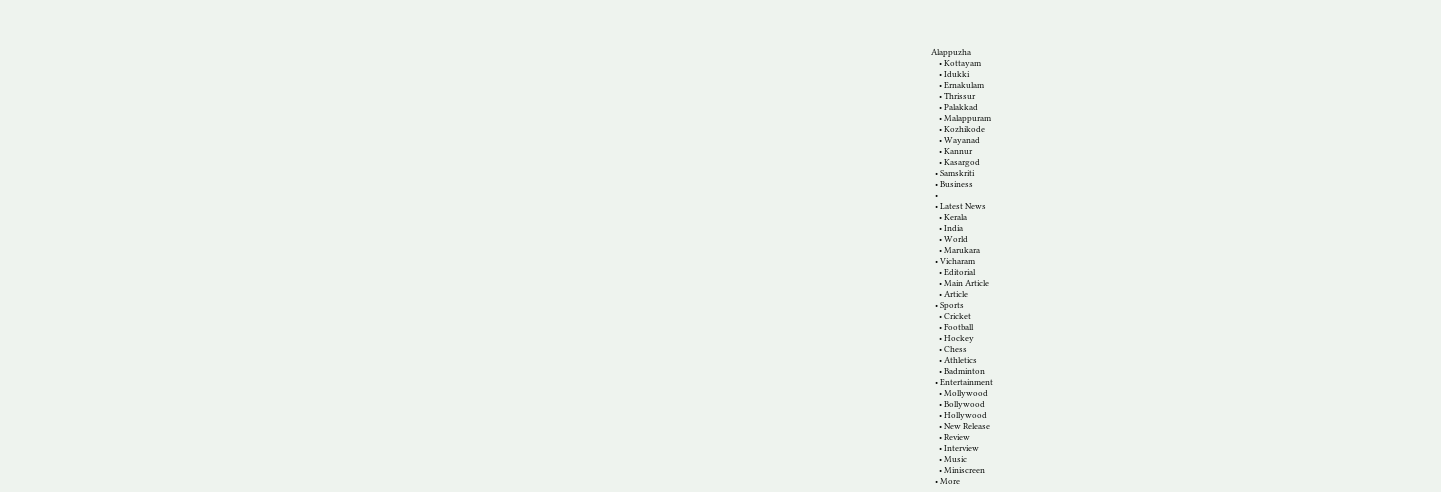Alappuzha
    • Kottayam
    • Idukki
    • Ernakulam
    • Thrissur
    • Palakkad
    • Malappuram
    • Kozhikode
    • Wayanad
    • Kannur
    • Kasargod
  • Samskriti
  • Business
  •
  • Latest News
    • Kerala
    • India
    • World
    • Marukara
  • Vicharam
    • Editorial
    • Main Article
    • Article
  • Sports
    • Cricket
    • Football
    • Hockey
    • Chess
    • Athletics
    • Badminton
  • Entertainment
    • Mollywood
    • Bollywood
    • Hollywood
    • New Release
    • Review
    • Interview
    • Music
    • Miniscreen
  • More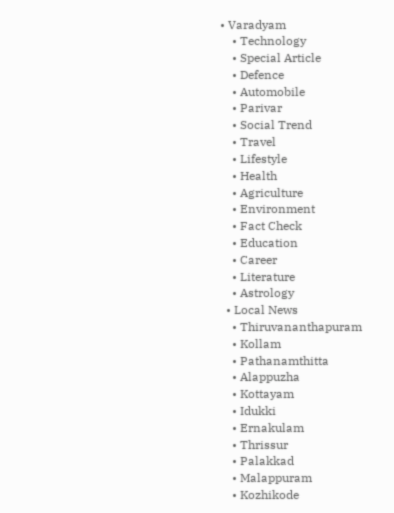• Varadyam
    • Technology
    • Special Article
    • Defence
    • Automobile
    • Parivar
    • Social Trend
    • Travel
    • Lifestyle
    • Health
    • Agriculture
    • Environment
    • Fact Check
    • Education
    • Career
    • Literature
    • Astrology
  • Local News
    • Thiruvananthapuram
    • Kollam
    • Pathanamthitta
    • Alappuzha
    • Kottayam
    • Idukki
    • Ernakulam
    • Thrissur
    • Palakkad
    • Malappuram
    • Kozhikode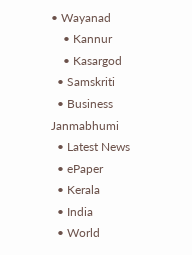• Wayanad
    • Kannur
    • Kasargod
  • Samskriti
  • Business
Janmabhumi
  • Latest News
  • ePaper
  • Kerala
  • India
  • World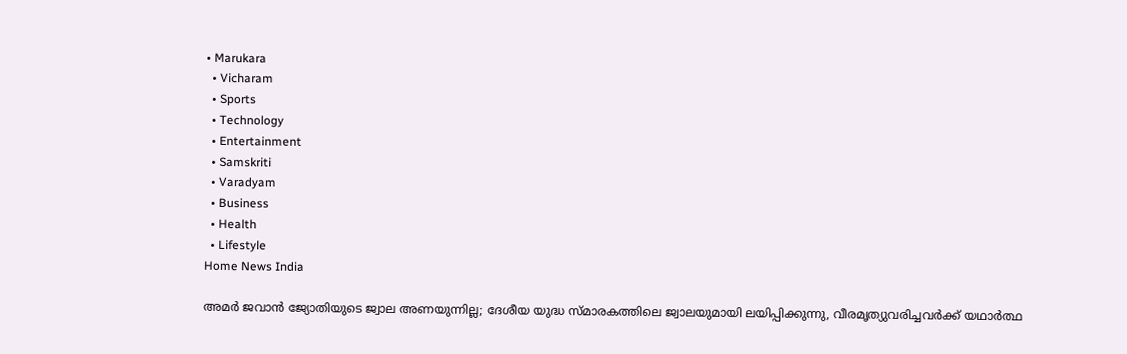• Marukara
  • Vicharam
  • Sports
  • Technology
  • Entertainment
  • Samskriti
  • Varadyam
  • Business
  • Health
  • Lifestyle
Home News India

അമര്‍ ജവാന്‍ ജ്യോതിയുടെ ജ്വാല അണയുന്നില്ല; ദേശീയ യുദ്ധ സ്മാരകത്തിലെ ജ്വാലയുമായി ലയിപ്പിക്കുന്നു, വീരമൃത്യുവരിച്ചവര്‍ക്ക് യഥാര്‍ത്ഥ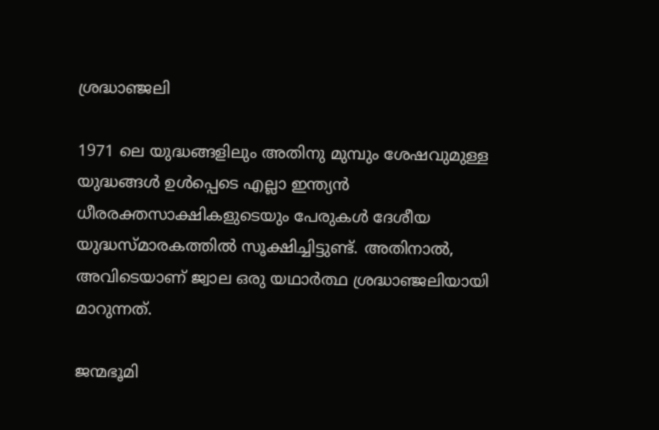ശ്രദ്ധാഞ്ജലി

1971 ലെ യുദ്ധങ്ങളിലും അതിനു മുമ്പും ശേഷവുമുള്ള യുദ്ധങ്ങള്‍ ഉള്‍പ്പെടെ എല്ലാ ഇന്ത്യന്‍ ധീരരക്തസാക്ഷികളുടെയും പേരുകള്‍ ദേശീയ യുദ്ധസ്മാരകത്തില്‍ സൂക്ഷിച്ചിട്ടുണ്ട്. അതിനാല്‍, അവിടെയാണ് ജ്വാല ഒരു യഥാര്‍ത്ഥ ശ്രദ്ധാഞ്ജലിയായി മാറുന്നത്.

ജന്മഭൂമി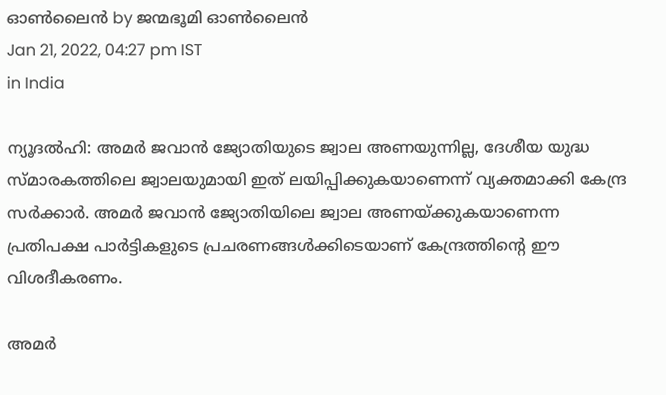ഓണ്‍ലൈന്‍ by ജന്മഭൂമി ഓണ്‍ലൈന്‍
Jan 21, 2022, 04:27 pm IST
in India

ന്യൂദല്‍ഹി: അമര്‍ ജവാന്‍ ജ്യോതിയുടെ ജ്വാല അണയുന്നില്ല, ദേശീയ യുദ്ധ സ്മാരകത്തിലെ ജ്വാലയുമായി ഇത് ലയിപ്പിക്കുകയാണെന്ന് വ്യക്തമാക്കി കേന്ദ്ര സര്‍ക്കാര്‍. അമര്‍ ജവാന്‍ ജ്യോതിയിലെ ജ്വാല അണയ്‌ക്കുകയാണെന്ന പ്രതിപക്ഷ പാര്‍ട്ടികളുടെ പ്രചരണങ്ങള്‍ക്കിടെയാണ് കേന്ദ്രത്തിന്റെ ഈ വിശദീകരണം.

അമര്‍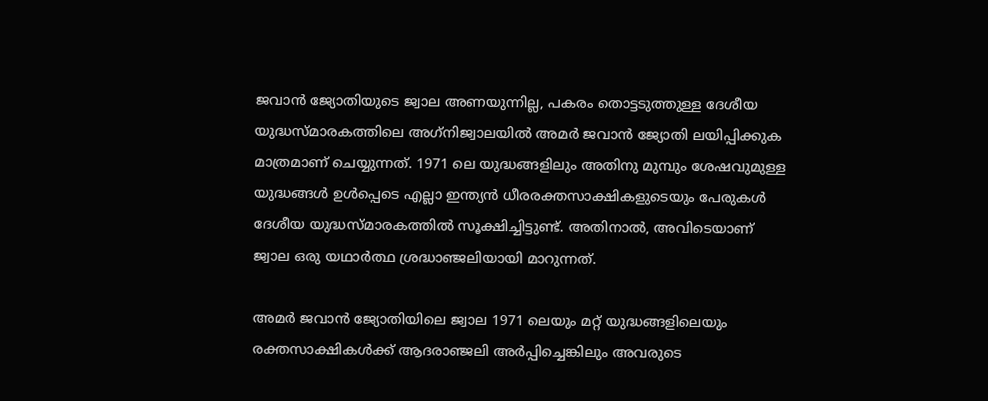ജവാന്‍ ജ്യോതിയുടെ ജ്വാല അണയുന്നില്ല, പകരം തൊട്ടടുത്തുള്ള ദേശീയ യുദ്ധസ്മാരകത്തിലെ അഗ്‌നിജ്വാലയില്‍ അമര്‍ ജവാന്‍ ജ്യോതി ലയിപ്പിക്കുക മാത്രമാണ് ചെയ്യുന്നത്. 1971 ലെ യുദ്ധങ്ങളിലും അതിനു മുമ്പും ശേഷവുമുള്ള യുദ്ധങ്ങള്‍ ഉള്‍പ്പെടെ എല്ലാ ഇന്ത്യന്‍ ധീരരക്തസാക്ഷികളുടെയും പേരുകള്‍ ദേശീയ യുദ്ധസ്മാരകത്തില്‍ സൂക്ഷിച്ചിട്ടുണ്ട്. അതിനാല്‍, അവിടെയാണ് ജ്വാല ഒരു യഥാര്‍ത്ഥ ശ്രദ്ധാഞ്ജലിയായി മാറുന്നത്.

അമര്‍ ജവാന്‍ ജ്യോതിയിലെ ജ്വാല 1971 ലെയും മറ്റ് യുദ്ധങ്ങളിലെയും രക്തസാക്ഷികള്‍ക്ക് ആദരാഞ്ജലി അര്‍പ്പിച്ചെങ്കിലും അവരുടെ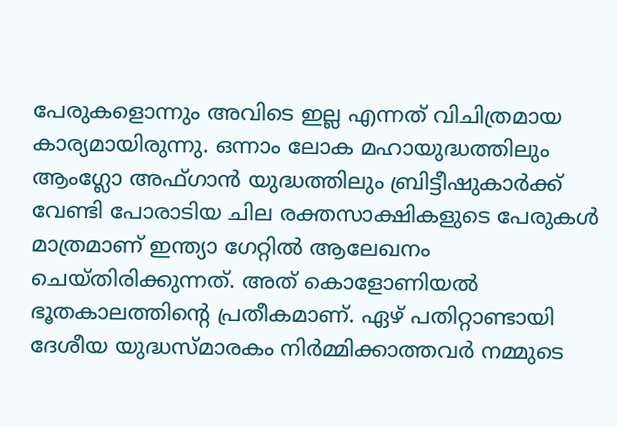പേരുകളൊന്നും അവിടെ ഇല്ല എന്നത് വിചിത്രമായ കാര്യമായിരുന്നു. ഒന്നാം ലോക മഹായുദ്ധത്തിലും ആംഗ്ലോ അഫ്ഗാന്‍ യുദ്ധത്തിലും ബ്രിട്ടീഷുകാര്‍ക്ക് വേണ്ടി പോരാടിയ ചില രക്തസാക്ഷികളുടെ പേരുകള്‍ മാത്രമാണ് ഇന്ത്യാ ഗേറ്റില്‍ ആലേഖനം ചെയ്തിരിക്കുന്നത്. അത് കൊളോണിയല്‍ ഭൂതകാലത്തിന്റെ പ്രതീകമാണ്. ഏഴ് പതിറ്റാണ്ടായി ദേശീയ യുദ്ധസ്മാരകം നിര്‍മ്മിക്കാത്തവര്‍ നമ്മുടെ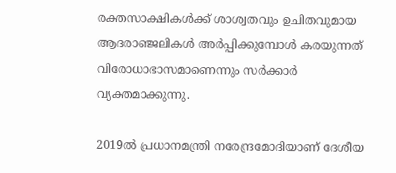രക്തസാക്ഷികള്‍ക്ക് ശാശ്വതവും ഉചിതവുമായ ആദരാഞ്ജലികള്‍ അര്‍പ്പിക്കുമ്പോള്‍ കരയുന്നത് വിരോധാഭാസമാണെന്നും സര്‍ക്കാര്‍ വ്യക്തമാക്കുന്നു.

2019ല്‍ പ്രധാനമന്ത്രി നരേന്ദ്രമോദിയാണ് ദേശീയ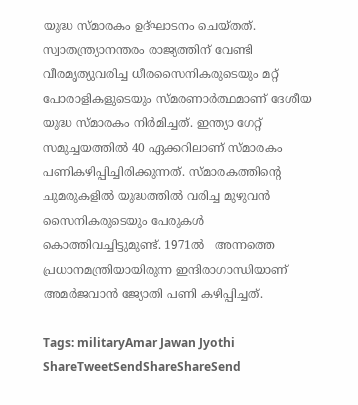യുദ്ധ സ്മാരകം ഉദ്ഘാടനം ചെയ്തത്. സ്വാതന്ത്ര്യാനന്തരം രാജ്യത്തിന് വേണ്ടി വീരമൃത്യുവരിച്ച ധീരസൈനികരുടെയും മറ്റ് പോരാളികളുടെയും സ്മരണാര്‍ത്ഥമാണ് ദേശീയ യുദ്ധ സ്മാരകം നിര്‍മിച്ചത്. ഇന്ത്യാ ഗേറ്റ് സമുച്ചയത്തില്‍ 40 ഏക്കറിലാണ് സ്മാരകം പണികഴിപ്പിച്ചിരിക്കുന്നത്. സ്മാരകത്തിന്റെ ചുമരുകളില്‍ യുദ്ധത്തില്‍ വരിച്ച മുഴുവന്‍ സൈനികരുടെയും പേരുകള്‍ കൊത്തിവച്ചിട്ടുമുണ്ട്. 1971ല്‍   അന്നത്തെ പ്രധാനമന്ത്രിയായിരുന്ന ഇന്ദിരാഗാന്ധിയാണ് അമര്‍ജവാന്‍ ജ്യോതി പണി കഴിപ്പിച്ചത്.

Tags: militaryAmar Jawan Jyothi
ShareTweetSendShareShareSend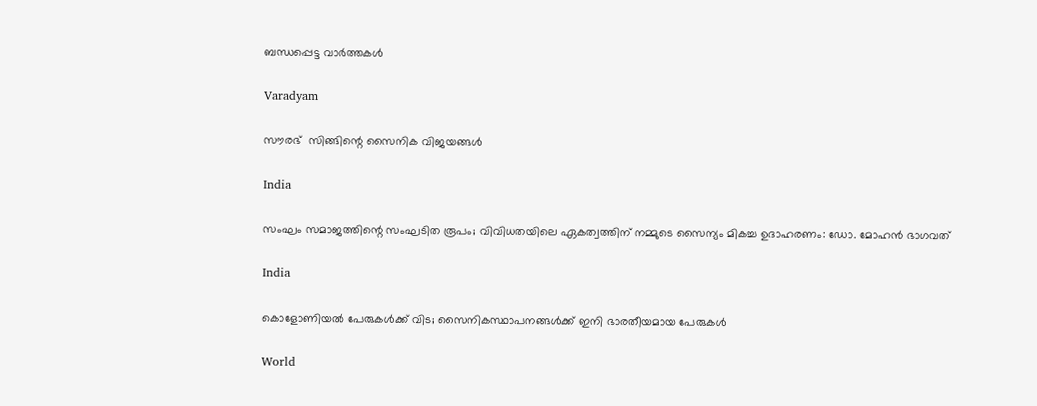ബന്ധപ്പെട്ട വാര്‍ത്തകള്‍

Varadyam

സൗരഭ്  സിങ്ങിന്റെ സൈനിക വിജയങ്ങള്‍

India

സംഘം സമാജത്തിന്റെ സംഘടിത രൂപം; വിവിധതയിലെ ഏകത്വത്തിന് നമ്മുടെ സൈന്യം മികച്ച ഉദാഹരണം: ഡോ. മോഹന്‍ ഭാഗവത്

India

കൊളോണിയല്‍ പേരുകള്‍ക്ക് വിട; സൈനികസ്ഥാപനങ്ങള്‍ക്ക് ഇനി ഭാരതീയമായ പേരുകള്‍

World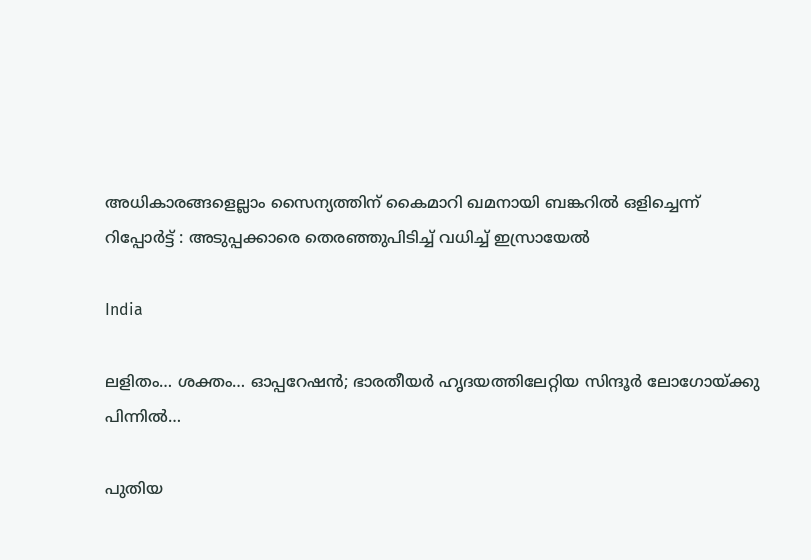അധികാരങ്ങളെല്ലാം സൈന്യത്തിന് കൈമാറി ഖമനായി ബങ്കറിൽ ഒളിച്ചെന്ന് റിപ്പോർട്ട് : അടുപ്പക്കാരെ തെരഞ്ഞുപിടിച്ച് വധിച്ച് ഇസ്രായേൽ

India

ലളിതം… ശക്തം… ഓപ്പറേഷന്‍; ഭാരതീയര്‍ ഹൃദയത്തിലേറ്റിയ സിന്ദൂര്‍ ലോഗോയ്‌ക്കു പിന്നില്‍…

പുതിയ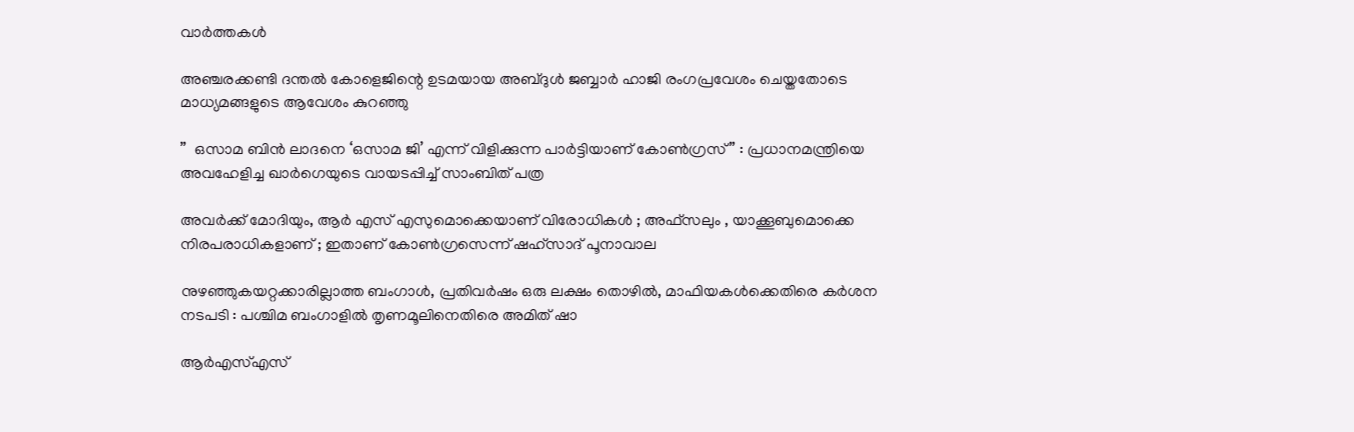വാര്‍ത്തകള്‍

അഞ്ചരക്കണ്ടി ദന്തല്‍ കോളെജിന്റെ ഉടമയായ അബ്ദുള്‍ ജബ്ബാര്‍ ഹാജി രംഗപ്രവേശം ചെയ്തതോടെ മാധ്യമങ്ങളുടെ ആവേശം കുറഞ്ഞു

”  ഒസാമ ബിൻ ലാദനെ ‘ഒസാമ ജി’ എന്ന് വിളിക്കുന്ന പാർട്ടിയാണ് കോൺഗ്രസ് ” : പ്രധാനമന്ത്രിയെ അവഹേളിച്ച ഖാർഗെയുടെ വായടപ്പിച്ച് സാംബിത് പത്ര

അവർക്ക് മോദിയും, ആർ എസ് എസുമൊക്കെയാണ് വിരോധികൾ ; അഫ്‌സലും , യാക്കൂബുമൊക്കെ നിരപരാധികളാണ് ; ഇതാണ് കോൺഗ്രസെന്ന് ഷഹ്സാദ് പൂനാവാല

നുഴഞ്ഞുകയറ്റക്കാരില്ലാത്ത ബംഗാൾ, പ്രതിവർഷം ഒരു ലക്ഷം തൊഴിൽ, മാഫിയകൾക്കെതിരെ കർശന നടപടി : പശ്ചിമ ബംഗാളിൽ തൃണമൂലിനെതിരെ അമിത് ഷാ

ആർ‌എസ്‌എസ്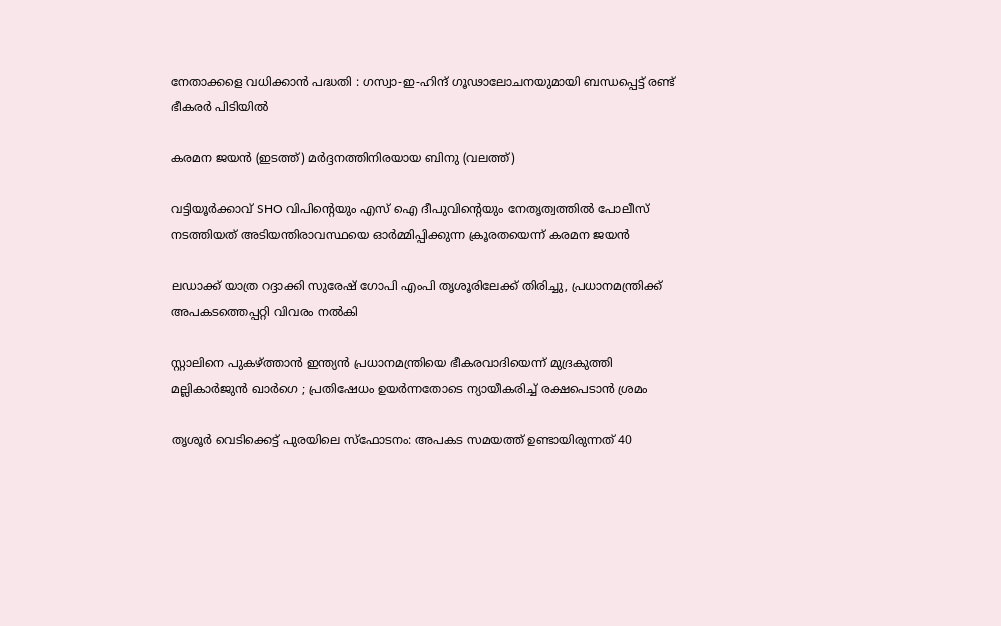നേതാക്കളെ വധിക്കാൻ പദ്ധതി : ഗസ്വാ-ഇ-ഹിന്ദ് ഗൂഢാലോചനയുമായി ബന്ധപ്പെട്ട് രണ്ട് ഭീകരർ പിടിയിൽ

കരമന ജയന്‍ (ഇടത്ത്) മര്‍ദ്ദനത്തിനിരയായ ബിനു (വലത്ത്)

വട്ടിയൂർക്കാവ് SHO വിപിന്റെയും എസ് ഐ ദീപുവിന്റെയും നേതൃത്വത്തിൽ പോലീസ് നടത്തിയത് അടിയന്തിരാവസ്ഥയെ ഓർമ്മിപ്പിക്കുന്ന ക്രൂരതയെന്ന് കരമന ജയന്‍

ലഡാക്ക് യാത്ര റദ്ദാക്കി സുരേഷ് ഗോപി എംപി തൃശൂരിലേക്ക് തിരിച്ചു, പ്രധാനമന്ത്രിക്ക് അപകടത്തെപ്പറ്റി വിവരം നൽകി

സ്റ്റാലിനെ പുകഴ്‌ത്താൻ ഇന്ത്യൻ പ്രധാനമന്ത്രിയെ ഭീകരവാദിയെന്ന് മുദ്രകുത്തി മല്ലികാർജുൻ ഖാർഗെ ; പ്രതിഷേധം ഉയർന്നതോടെ ന്യായീകരിച്ച് രക്ഷപെടാൻ ശ്രമം

തൃശൂർ വെടിക്കെട്ട് പുരയിലെ സ്‌ഫോടനം: അപകട സമയത്ത് ഉണ്ടായിരുന്നത് 40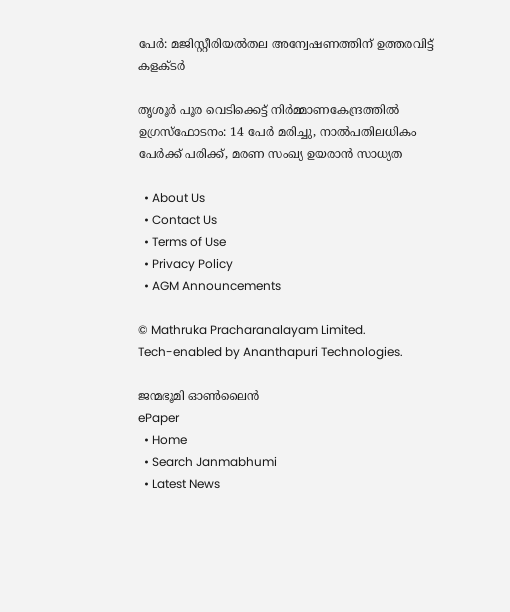പേർ: മജിസ്റ്റീരിയൽതല അന്വേഷണത്തിന് ഉത്തരവിട്ട് കളക്ടർ

തൃശൂർ പൂര വെടിക്കെട്ട് നിർമ്മാണകേന്ദ്രത്തിൽ ഉഗ്രസ്ഫോടനം: 14 പേർ മരിച്ചു, നാൽപതിലധികം പേർക്ക് പരിക്ക്, മരണ സംഖ്യ ഉയരാൻ സാധ്യത

  • About Us
  • Contact Us
  • Terms of Use
  • Privacy Policy
  • AGM Announcements

© Mathruka Pracharanalayam Limited.
Tech-enabled by Ananthapuri Technologies.

ജന്മഭൂമി ഓണ്‍ലൈന്‍
ePaper
  • Home
  • Search Janmabhumi
  • Latest News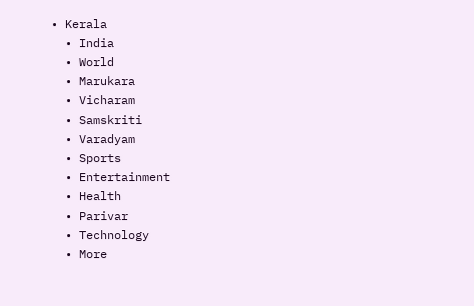• Kerala
  • India
  • World
  • Marukara
  • Vicharam
  • Samskriti
  • Varadyam
  • Sports
  • Entertainment
  • Health
  • Parivar
  • Technology
  • More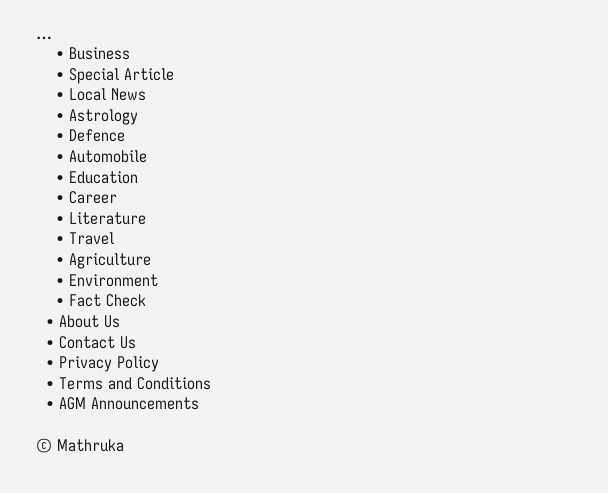…
    • Business
    • Special Article
    • Local News
    • Astrology
    • Defence
    • Automobile
    • Education
    • Career
    • Literature
    • Travel
    • Agriculture
    • Environment
    • Fact Check
  • About Us
  • Contact Us
  • Privacy Policy
  • Terms and Conditions
  • AGM Announcements

© Mathruka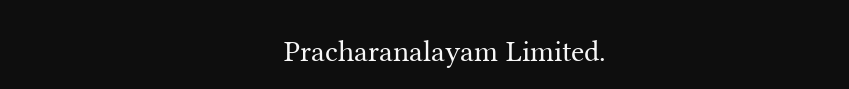Pracharanalayam Limited.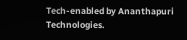Tech-enabled by Ananthapuri Technologies.